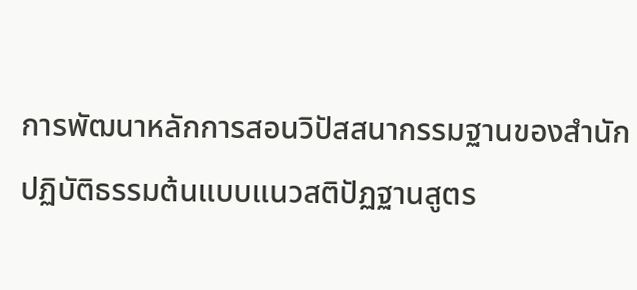การพัฒนาหลักการสอนวิปัสสนากรรมฐานของสำนักปฏิบัติธรรมต้นแบบแนวสติปัฏฐานสูตร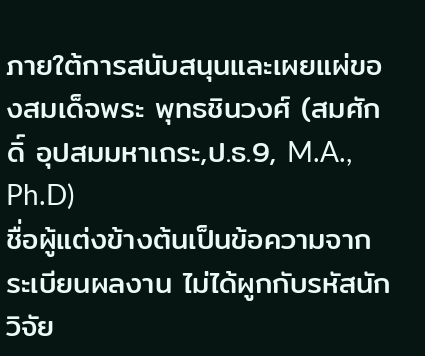ภายใต้การสนับสนุนและเผยแผ่ของสมเด็จพระ พุทธชินวงศ์ (สมศักดิ์ อุปสมมหาเถระ,ป.ธ.9, M.A., Ph.D)
ชื่อผู้แต่งข้างต้นเป็นข้อความจากระเบียนผลงาน ไม่ได้ผูกกับรหัสนักวิจัย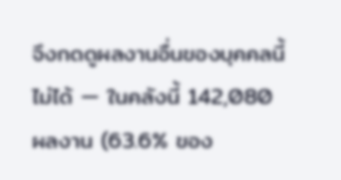จึงกดดูผลงานอื่นของบุคคลนี้ไม่ได้ — ในคลังนี้ 142,080 ผลงาน (63.6% ของ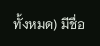ทั้งหมด) มีชื่อ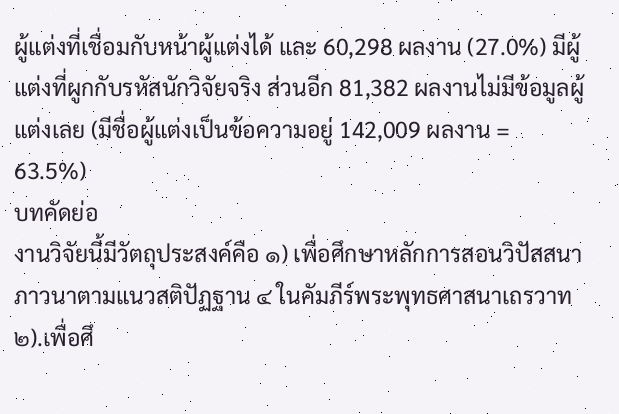ผู้แต่งที่เชื่อมกับหน้าผู้แต่งได้ และ 60,298 ผลงาน (27.0%) มีผู้แต่งที่ผูกกับรหัสนักวิจัยจริง ส่วนอีก 81,382 ผลงานไม่มีข้อมูลผู้แต่งเลย (มีชื่อผู้แต่งเป็นข้อความอยู่ 142,009 ผลงาน = 63.5%)
บทคัดย่อ
งานวิจัยนี้มีวัตถุประสงค์คือ ๑) เพื่อศึกษาหลักการสอนวิปัสสนาภาวนาตามแนวสติปัฏฐาน ๔ ในคัมภีร์พระพุทธศาสนาเถรวาท ๒).เพื่อศึ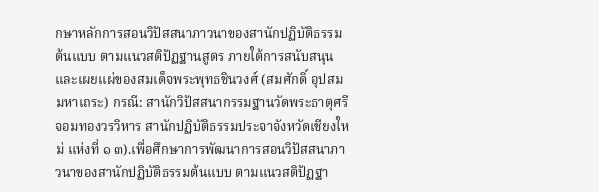กษาหลักการสอนวิปัสสนาภาวนาของสานักปฏิบัติธรรมต้นแบบ ตามแนวสติปัฏฐานสูตร ภายใต้การสนับสนุนและเผยแผ่ของสมเด็จพระพุทธชินวงศ์ (สมศักดิ์ อุปสมมหาเถระ) กรณี: สานักวิปัสสนากรรมฐานวัดพระธาตุศรีจอมทองวรวิหาร สานักปฏิบัติธรรมประจาจังหวัดเชียงใหม่ แห่งที่ ๑ ๓).เพื่อศึกษาการพัฒนาการสอนวิปัสสนาภาวนาของสานักปฏิบัติธรรมต้นแบบ ตามแนวสติปัฏฐา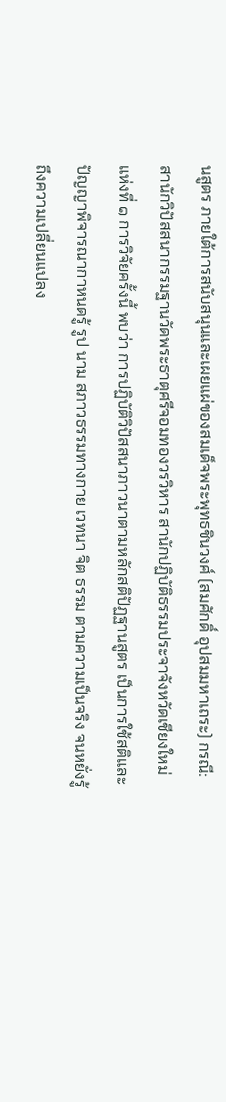นสูตร ภายใต้การสนับสนุนและเผยแผ่ของสมเด็จพระพุทธชินวงศ์ (สมศักดิ์ อุปสมมหาเถระ) กรณี: สานักวิปัสสนากรรมฐานวัดพระธาตุศรีจอมทองวรวิหาร สานักปฏิบัติธรรมประจาจังหวัดเชียงใหม่ แห่งที่ ๑ การวิจัยครั้งนี้ พบว่า การปฏิบัติวิปัสสนาภาวนาตามหลักสติปัฏฐานสูตร เป็นการใช้สติและปัญญาพิจารณากาหนดรู้ รูป นาม สภาวธรรมทางกาย เวทนา จิต ธรรม ตามความเป็นจริง จนหยั่งรู้ถึงความเปลี่ยนแปลง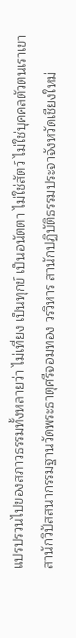แปรปรวนไปของสภาวธรรมทั้งหลายว่า ไม่เที่ยง เป็นทุกข์ เป็นอนัตตา ไม่ใช่สัตว์ ไม่ใช่บุคคลตัวตนเราเขา สานักวิปัสสนากรรมฐานวัดพระธาตุศรีจอมทอง วรวิหาร สานักปฏิบัติธรรมประจาจังหวัดเชียงใหม่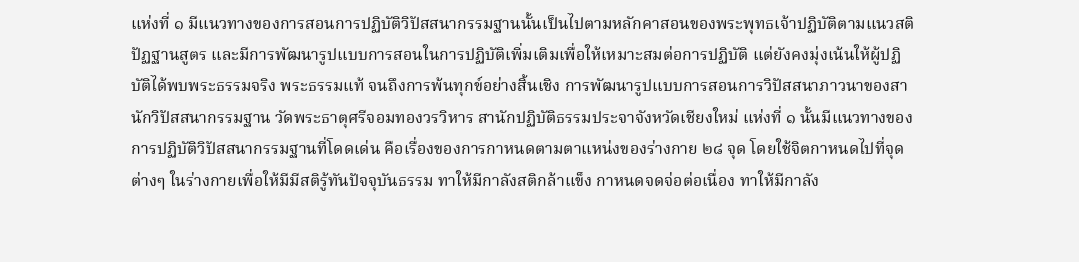แห่งที่ ๑ มีแนวทางของการสอนการปฏิบัติวิปัสสนากรรมฐานนั้นเป็นไปตามหลักคาสอนของพระพุทธเจ้าปฏิบัติตามแนวสติปัฏฐานสูตร และมีการพัฒนารูปแบบการสอนในการปฏิบัติเพิ่มเติมเพื่อให้เหมาะสมต่อการปฏิบัติ แต่ยังคงมุ่งเน้นให้ผู้ปฏิบัติได้พบพระธรรมจริง พระธรรมแท้ จนถึงการพ้นทุกข์อย่างสิ้นเชิง การพัฒนารูปแบบการสอนการวิปัสสนาภาวนาของสานักวิปัสสนากรรมฐาน วัดพระธาตุศรีจอมทองวรวิหาร สานักปฏิบัติธรรมประจาจังหวัดเชียงใหม่ แห่งที่ ๑ นั้นมีแนวทางของการปฏิบัติวิปัสสนากรรมฐานที่โดดเด่น คือเรื่องของการกาหนดตามตาแหน่งของร่างกาย ๒๘ จุด โดยใช้จิตกาหนดไปที่จุดต่างๆ ในร่างกายเพื่อให้มีมีสติรู้ทันปัจจุบันธรรม ทาให้มีกาลังสติกล้าแข็ง กาหนดจดจ่อต่อเนื่อง ทาให้มีกาลัง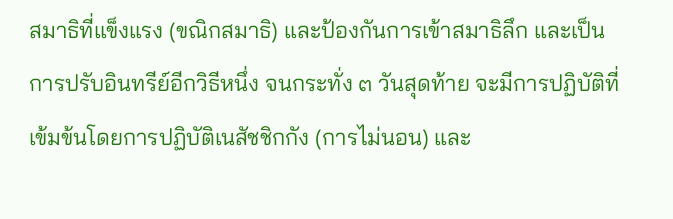สมาธิที่แข็งแรง (ขณิกสมาธิ) และป้องกันการเข้าสมาธิลึก และเป็นการปรับอินทรีย์อีกวิธีหนึ่ง จนกระทั่ง ๓ วันสุดท้าย จะมีการปฏิบัติที่เข้มข้นโดยการปฏิบัติเนสัชชิกกัง (การไม่นอน) และ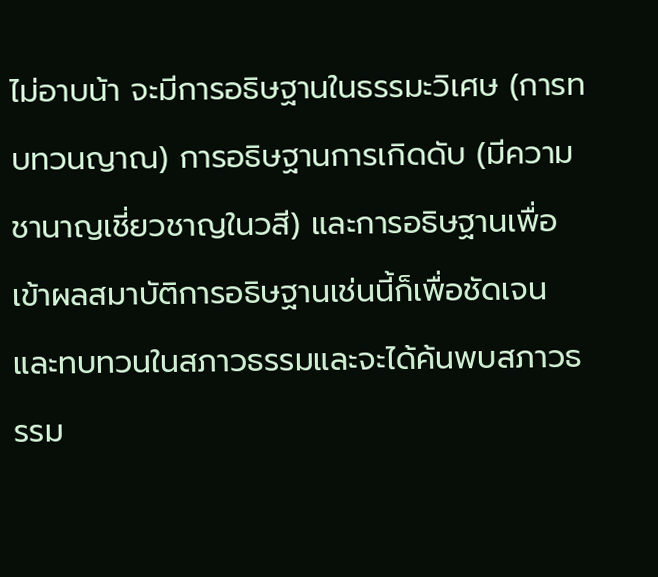ไม่อาบน้า จะมีการอธิษฐานในธรรมะวิเศษ (การทบทวนญาณ) การอธิษฐานการเกิดดับ (มีความชานาญเชี่ยวชาญในวสี) และการอธิษฐานเพื่อเข้าผลสมาบัติการอธิษฐานเช่นนี้ก็เพื่อชัดเจนและทบทวนในสภาวธรรมและจะได้ค้นพบสภาวธรรม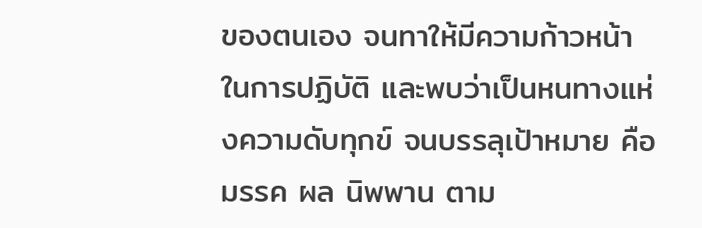ของตนเอง จนทาให้มีความก้าวหน้าในการปฏิบัติ และพบว่าเป็นหนทางแห่งความดับทุกข์ จนบรรลุเป้าหมาย คือมรรค ผล นิพพาน ตาม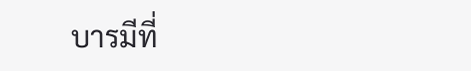บารมีที่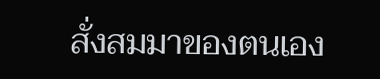สั่งสมมาของตนเอง